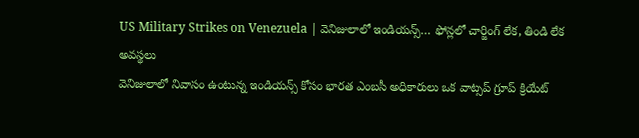US Military Strikes on Venezuela | వెనిజులాలో ఇండియన్స్… ఫోన్లలో చార్జింగ్ లేక, తిండి లేక అవస్థలు
వెనిజులాలో నివాసం ఉంటున్న ఇండియన్స్ కోసం భారత ఎంబసీ అధికారులు ఒక వాట్సప్ గ్రూప్ క్రియేట్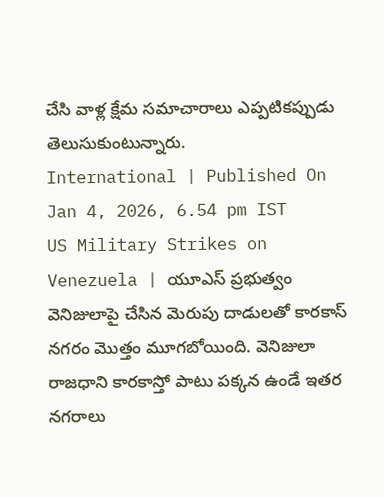చేసి వాళ్ల క్షేమ సమాచారాలు ఎప్పటికప్పుడు తెలుసుకుంటున్నారు.
International | Published On Jan 4, 2026, 6.54 pm IST
US Military Strikes on Venezuela | యూఎస్ ప్రభుత్వం వెనిజులాపై చేసిన మెరుపు దాడులతో కారకాస్ నగరం మొత్తం మూగబోయింది. వెనిజులా రాజధాని కారకాస్తో పాటు పక్కన ఉండే ఇతర నగరాలు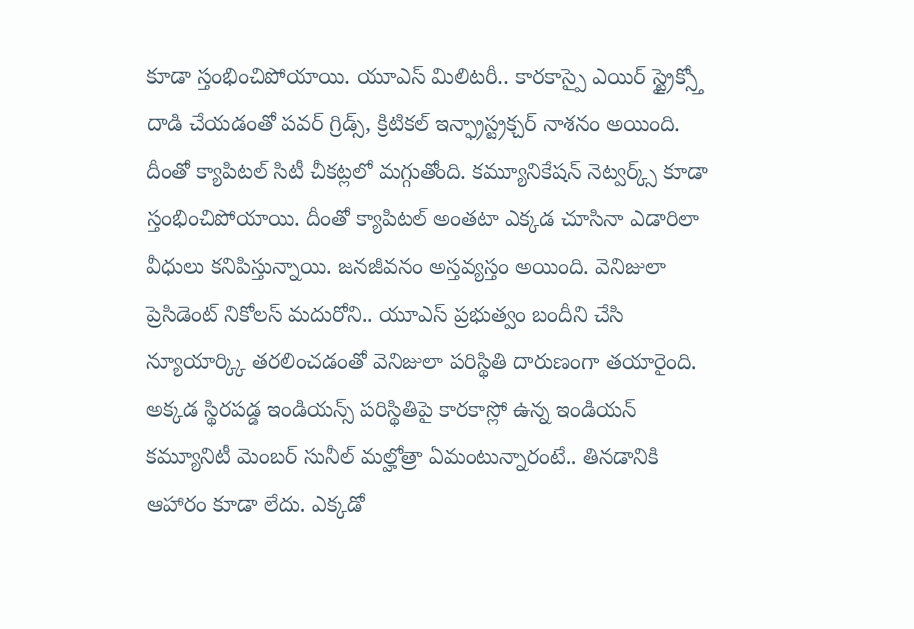కూడా స్తంభించిపోయాయి. యూఎస్ మిలిటరీ.. కారకాస్పై ఎయిర్ స్ట్రైక్స్తో దాడి చేయడంతో పవర్ గ్రిడ్స్, క్రిటికల్ ఇన్ఫ్రాస్ట్రక్చర్ నాశనం అయింది. దీంతో క్యాపిటల్ సిటీ చీకట్లలో మగ్గుతోంది. కమ్యూనికేషన్ నెట్వర్క్స్ కూడా స్తంభించిపోయాయి. దీంతో క్యాపిటల్ అంతటా ఎక్కడ చూసినా ఎడారిలా వీధులు కనిపిస్తున్నాయి. జనజీవనం అస్తవ్యస్తం అయింది. వెనిజులా ప్రెసిడెంట్ నికోలస్ మదురోని.. యూఎస్ ప్రభుత్వం బందీని చేసి న్యూయార్క్కి తరలించడంతో వెనిజులా పరిస్థితి దారుణంగా తయారైంది.
అక్కడ స్థిరపడ్డ ఇండియన్స్ పరిస్థితిపై కారకాస్లో ఉన్న ఇండియన్ కమ్యూనిటీ మెంబర్ సునీల్ మల్హోత్రా ఏమంటున్నారంటే.. తినడానికి ఆహారం కూడా లేదు. ఎక్కడో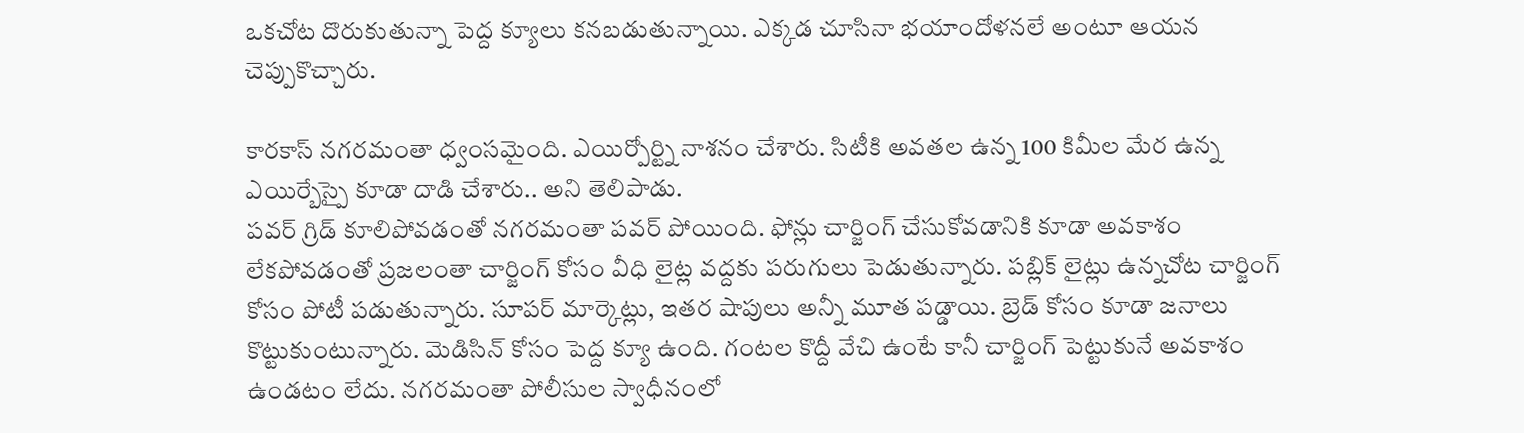ఒకచోట దొరుకుతున్నా పెద్ద క్యూలు కనబడుతున్నాయి. ఎక్కడ చూసినా భయాందోళనలే అంటూ ఆయన చెప్పుకొచ్చారు.

కారకాస్ నగరమంతా ధ్వంసమైంది. ఎయిర్పోర్ట్ని నాశనం చేశారు. సిటీకి అవతల ఉన్న 100 కిమీల మేర ఉన్న ఎయిర్బేస్పై కూడా దాడి చేశారు.. అని తెలిపాడు.
పవర్ గ్రిడ్ కూలిపోవడంతో నగరమంతా పవర్ పోయింది. ఫోన్లు చార్జింగ్ చేసుకోవడానికి కూడా అవకాశం లేకపోవడంతో ప్రజలంతా చార్జింగ్ కోసం వీధి లైట్ల వద్దకు పరుగులు పెడుతున్నారు. పబ్లిక్ లైట్లు ఉన్నచోట చార్జింగ్ కోసం పోటీ పడుతున్నారు. సూపర్ మార్కెట్లు, ఇతర షాపులు అన్నీ మూత పడ్డాయి. బ్రెడ్ కోసం కూడా జనాలు కొట్టుకుంటున్నారు. మెడిసిన్ కోసం పెద్ద క్యూ ఉంది. గంటల కొద్దీ వేచి ఉంటే కానీ చార్జింగ్ పెట్టుకునే అవకాశం ఉండటం లేదు. నగరమంతా పోలీసుల స్వాధీనంలో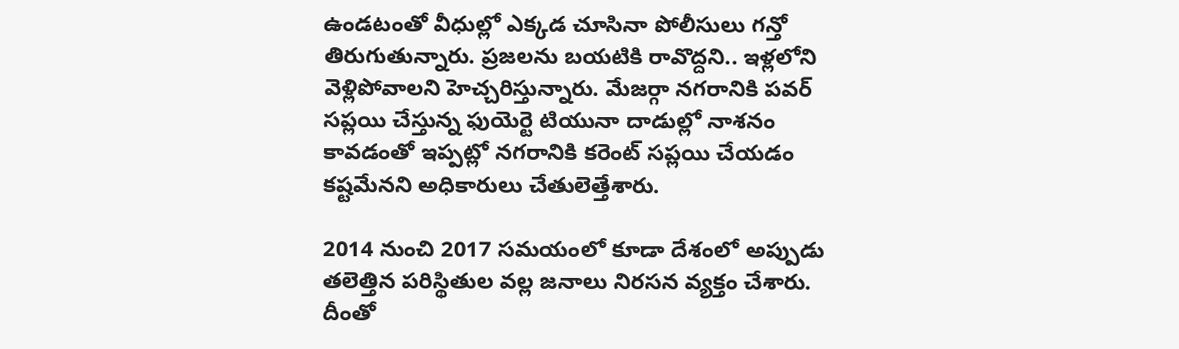ఉండటంతో వీధుల్లో ఎక్కడ చూసినా పోలీసులు గన్తో తిరుగుతున్నారు. ప్రజలను బయటికి రావొద్దని.. ఇళ్లలోని వెళ్లిపోవాలని హెచ్చరిస్తున్నారు. మేజర్గా నగరానికి పవర్ సప్లయి చేస్తున్న ఫుయెర్టె టియునా దాడుల్లో నాశనం కావడంతో ఇప్పట్లో నగరానికి కరెంట్ సప్లయి చేయడం కష్టమేనని అధికారులు చేతులెత్తేశారు.

2014 నుంచి 2017 సమయంలో కూడా దేశంలో అప్పుడు తలెత్తిన పరిస్థితుల వల్ల జనాలు నిరసన వ్యక్తం చేశారు. దీంతో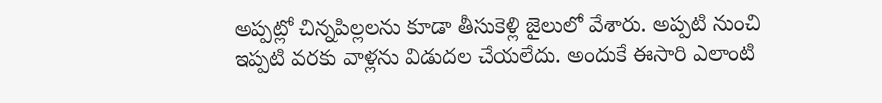అప్పట్లో చిన్నపిల్లలను కూడా తీసుకెళ్లి జైలులో వేశారు. అప్పటి నుంచి ఇప్పటి వరకు వాళ్లను విడుదల చేయలేదు. అందుకే ఈసారి ఎలాంటి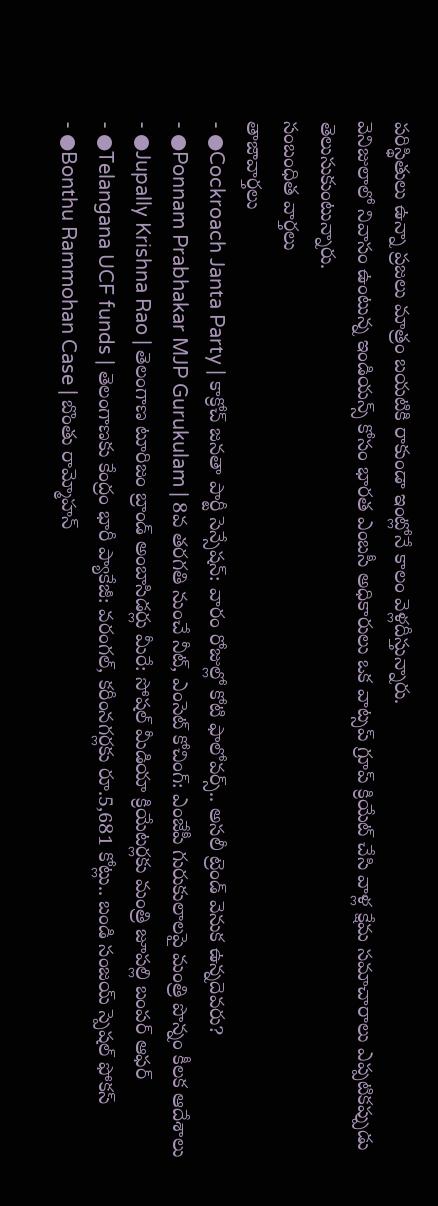పరిస్థితులు ఉన్నా ప్రజలు మాత్రం బయటికి రాకుండా ఇంట్లోనే కాలం వెళ్లదీస్తున్నారు.
వెనిజులాలో నివాసం ఉంటున్న ఇండియన్స్ కోసం భారత ఎంబసీ అధికారులు ఒక వాట్సప్ గ్రూప్ క్రియేట్ చేసి వాళ్ల క్షేమ సమాచారాలు ఎప్పటికప్పుడు తెలుసుకుంటున్నారు.
సంబంధిత వార్తలు
తాజావార్తలు
- ●Cockroach Janta Party | కాక్రోచ్ జనతా పార్టీ సెన్సేషన్: వారం రోజుల్లో కోటి ఫాలోవర్స్.. అసలీ ట్రెండ్ వెనుక ఉన్నదెవరు?
- ●Ponnam Prabhakar MJP Gurukulam | 8వ తరగతి నుంచే నీట్, ఎంసెట్ కోచింగ్: ఎంజేపీ గురుకులాలపై మంత్రి పొన్నం కీలక ఆదేశాలు
- ●Jupally Krishna Rao | తెలంగాణ టూరిజం బ్రాండ్ అంబాసిడర్లు మీరే: సోషల్ మీడియా క్రియేటర్లకు మంత్రి జూపల్లి బంపర్ ఆఫర్
- ●Telangana UCF funds | తెలంగాణకు కేంద్రం భారీ ప్యాకేజీ: వరంగల్, కరీంనగర్లకు రూ.5,681 కోట్లు.. బండి సంజయ్ స్పెషల్ ఫోకస్
- ●Bonthu Rammohan Case | బొంతు రామ్మోహన్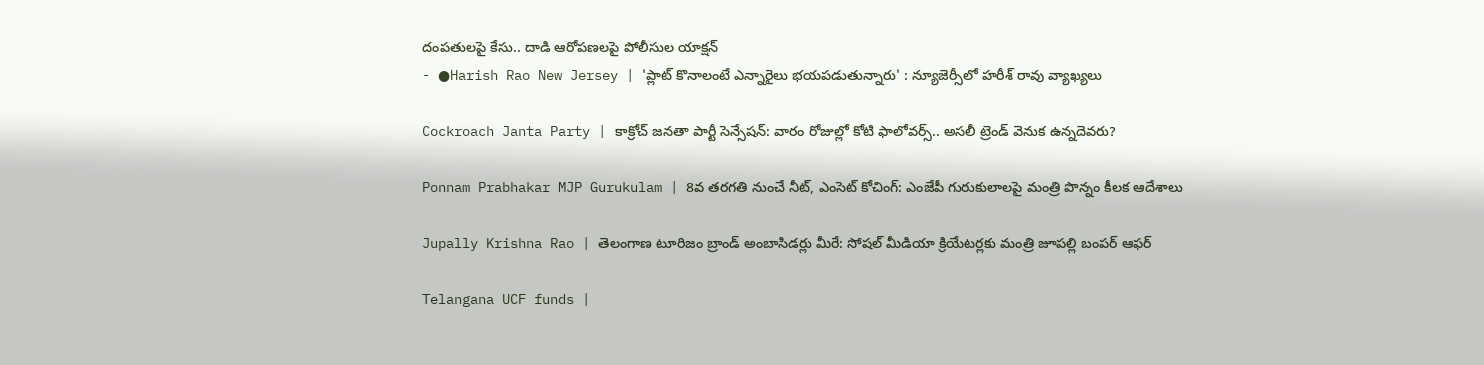దంపతులపై కేసు.. దాడి ఆరోపణలపై పోలీసుల యాక్షన్
- ●Harish Rao New Jersey | 'ప్లాట్ కొనాలంటే ఎన్నారైలు భయపడుతున్నారు' : న్యూజెర్సీలో హరీశ్ రావు వ్యాఖ్యలు

Cockroach Janta Party | కాక్రోచ్ జనతా పార్టీ సెన్సేషన్: వారం రోజుల్లో కోటి ఫాలోవర్స్.. అసలీ ట్రెండ్ వెనుక ఉన్నదెవరు?

Ponnam Prabhakar MJP Gurukulam | 8వ తరగతి నుంచే నీట్, ఎంసెట్ కోచింగ్: ఎంజేపీ గురుకులాలపై మంత్రి పొన్నం కీలక ఆదేశాలు

Jupally Krishna Rao | తెలంగాణ టూరిజం బ్రాండ్ అంబాసిడర్లు మీరే: సోషల్ మీడియా క్రియేటర్లకు మంత్రి జూపల్లి బంపర్ ఆఫర్

Telangana UCF funds |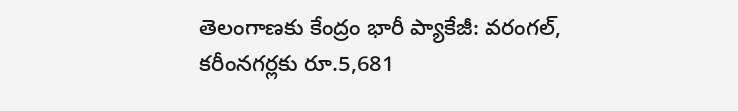తెలంగాణకు కేంద్రం భారీ ప్యాకేజీ: వరంగల్, కరీంనగర్లకు రూ.5,681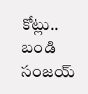కోట్లు.. బండి సంజయ్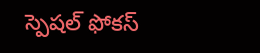స్పెషల్ ఫోకస్